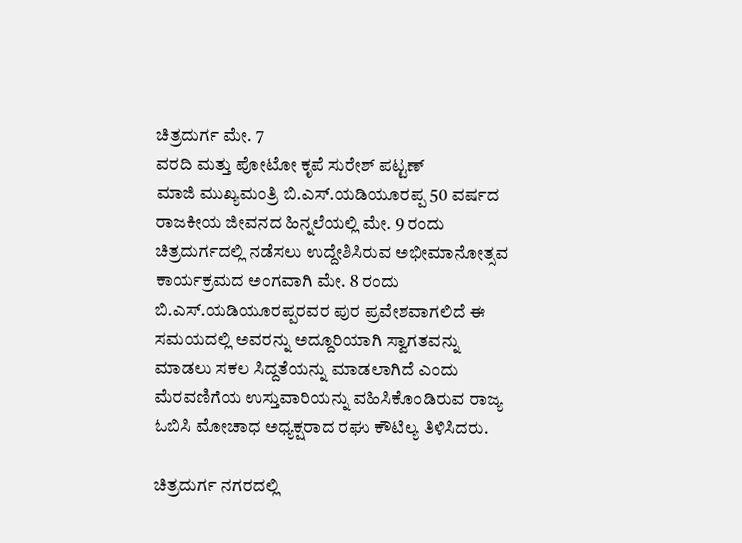ಚಿತ್ರದುರ್ಗ ಮೇ. 7
ವರದಿ ಮತ್ತು ಪೋಟೋ ಕೃಪೆ ಸುರೇಶ್ ಪಟ್ಟಣ್
ಮಾಜಿ ಮುಖ್ಯಮಂತ್ರಿ ಬಿ.ಎಸ್.ಯಡಿಯೂರಪ್ಪ 50 ವರ್ಷದ ರಾಜಕೀಯ ಜೀವನದ ಹಿನ್ನಲೆಯಲ್ಲಿ ಮೇ. 9 ರಂದು ಚಿತ್ರದುರ್ಗದಲ್ಲಿ ನಡೆಸಲು ಉದ್ದೇಶಿಸಿರುವ ಅಭೀಮಾನೋತ್ಸವ ಕಾರ್ಯಕ್ರಮದ ಅಂಗವಾಗಿ ಮೇ. 8 ರಂದು ಬಿ.ಎಸ್.ಯಡಿಯೂರಪ್ಪರವರ ಪುರ ಪ್ರವೇಶವಾಗಲಿದೆ ಈ ಸಮಯದಲ್ಲಿ ಅವರನ್ನು ಅದ್ದೂರಿಯಾಗಿ ಸ್ವಾಗತವನ್ನು ಮಾಡಲು ಸಕಲ ಸಿದ್ದತೆಯನ್ನು ಮಾಡಲಾಗಿದೆ ಎಂದು ಮೆರವಣಿಗೆಯ ಉಸ್ತುವಾರಿಯನ್ನು ವಹಿಸಿಕೊಂಡಿರುವ ರಾಜ್ಯ ಓಬಿಸಿ ಮೋಚಾಧ ಅಧ್ಯಕ್ಷರಾದ ರಘು ಕೌಟಿಲ್ಯ ತಿಳಿಸಿದರು.

ಚಿತ್ರದುರ್ಗ ನಗರದಲ್ಲಿ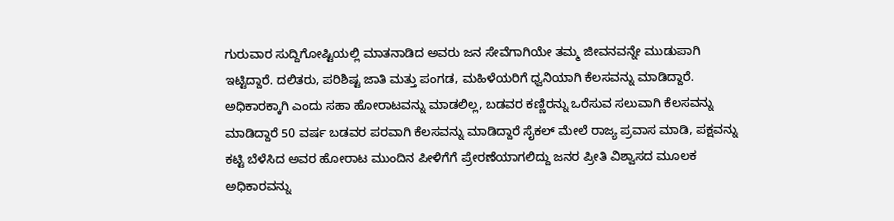ಗುರುವಾರ ಸುದ್ದಿಗೋಷ್ಟಿಯಲ್ಲಿ ಮಾತನಾಡಿದ ಅವರು ಜನ ಸೇವೆಗಾಗಿಯೇ ತಮ್ಮ ಜೀವನವನ್ನೇ ಮುಡುಪಾಗಿ ಇಟ್ಟಿದ್ದಾರೆ. ದಲಿತರು, ಪರಿಶಿಷ್ಟ ಜಾತಿ ಮತ್ತು ಪಂಗಡ, ಮಹಿಳೆಯರಿಗೆ ಧ್ವನಿಯಾಗಿ ಕೆಲಸವನ್ನು ಮಾಡಿದ್ದಾರೆ. ಅಧಿಕಾರಕ್ಕಾಗಿ ಎಂದು ಸಹಾ ಹೋರಾಟವನ್ನು ಮಾಡಲಿಲ್ಲ, ಬಡವರ ಕಣ್ಣಿರನ್ನು ಒರೆಸುವ ಸಲುವಾಗಿ ಕೆಲಸವನ್ನು ಮಾಡಿದ್ದಾರೆ 50 ವರ್ಷ ಬಡವರ ಪರವಾಗಿ ಕೆಲಸವನ್ನು ಮಾಡಿದ್ದಾರೆ ಸೈಕಲ್ ಮೇಲೆ ರಾಜ್ಯ ಪ್ರವಾಸ ಮಾಡಿ, ಪಕ್ಷವನ್ನು ಕಟ್ಟಿ ಬೆಳೆಸಿದ ಅವರ ಹೋರಾಟ ಮುಂದಿನ ಪೀಳಿಗೆಗೆ ಪ್ರೇರಣೆಯಾಗಲಿದ್ದು ಜನರ ಪ್ರೀತಿ ವಿಶ್ವಾಸದ ಮೂಲಕ ಅಧಿಕಾರವನ್ನು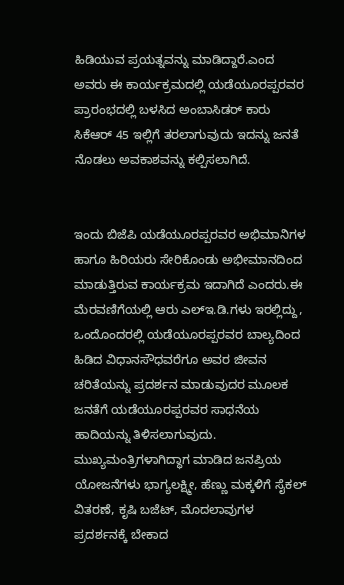ಹಿಡಿಯುವ ಪ್ರಯತ್ನವನ್ನು ಮಾಡಿದ್ದಾರೆ.ಎಂದ ಅವರು ಈ ಕಾರ್ಯಕ್ರಮದಲ್ಲಿ ಯಡೆಯೂರಪ್ಪರವರ ಪ್ರಾರಂಭದಲ್ಲಿ ಬಳಸಿದ ಅಂಬಾಸಿಡರ್ ಕಾರು ಸಿಕೆಆರ್ 45 ಇಲ್ಲಿಗೆ ತರಲಾಗುವುದು ಇದನ್ನು ಜನತೆ ನೊಡಲು ಅವಕಾಶವನ್ನು ಕಲ್ಪಿಸಲಾಗಿದೆ.


ಇಂದು ಬಿಜೆಪಿ ಯಡೆಯೂರಪ್ಪರವರ ಅಭಿಮಾನಿಗಳ ಹಾಗೂ ಹಿರಿಯರು ಸೇರಿಕೊಂಡು ಅಭೀಮಾನದಿಂದ ಮಾಡುತ್ತಿರುವ ಕಾರ್ಯಕ್ರಮ ಇದಾಗಿದೆ ಎಂದರು.ಈ ಮೆರವಣಿಗೆಯಲ್ಲಿ ಆರು ಎಲ್ಇ.ಡಿ.ಗಳು ಇರಲ್ಲಿದ್ದು, ಒಂದೊಂದರಲ್ಲಿ ಯಡೆಯೂರಪ್ಪರವರ ಬಾಲ್ಯದಿಂದ ಹಿಡಿದ ವಿಧಾನಸೌಧವರೆಗೂ ಅವರ ಜೀವನ ಚರಿತೆಯನ್ನು ಪ್ರದರ್ಶನ ಮಾಡುವುದರ ಮೂಲಕ ಜನತೆಗೆ ಯಡೆಯೂರಪ್ಪರವರ ಸಾಧನೆಯ ಹಾದಿಯನ್ನು ತಿಳಿಸಲಾಗುವುದು.
ಮುಖ್ಯಮಂತ್ರಿಗಳಾಗಿದ್ಧಾಗ ಮಾಡಿದ ಜನಪ್ರಿಯ ಯೋಜನೆಗಳು ಭಾಗ್ಯಲಕ್ಷ್ಮೀ, ಹೆಣ್ಣು ಮಕ್ಕಳಿಗೆ ಸೈಕಲ್ ವಿತರಣೆ, ಕೃಷಿ ಬಜೆಟ್, ಮೊದಲಾವುಗಳ ಪ್ರದರ್ಶನಕ್ಕೆ ಬೇಕಾದ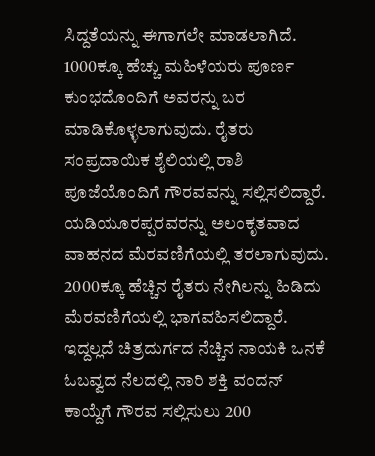ಸಿದ್ದತೆಯನ್ನು ಈಗಾಗಲೇ ಮಾಡಲಾಗಿದೆ. 1000ಕ್ಕೂ ಹೆಚ್ಚು ಮಹಿಳೆಯರು ಪೂರ್ಣ ಕುಂಭದೊಂದಿಗೆ ಅವರನ್ನು ಬರ ಮಾಡಿಕೊಳ್ಳಲಾಗುವುದು. ರೈತರು ಸಂಪ್ರದಾಯಿಕ ಶೈಲಿಯಲ್ಲಿ ರಾಶಿ ಪೂಜೆಯೊಂದಿಗೆ ಗೌರವವನ್ನು ಸಲ್ಲಿಸಲಿದ್ದಾರೆ. ಯಡಿಯೂರಪ್ಪರವರನ್ನು ಅಲಂಕೃತವಾದ ವಾಹನದ ಮೆರವಣಿಗೆಯಲ್ಲಿ ತರಲಾಗುವುದು. 2000ಕ್ಕೂ ಹೆಚ್ಚಿನ ರೈತರು ನೇಗಿಲನ್ನು ಹಿಡಿದು ಮೆರವಣಿಗೆಯಲ್ಲಿ ಭಾಗವಹಿಸಲಿದ್ದಾರೆ. ಇದ್ದಲ್ಲದೆ ಚಿತ್ರದುರ್ಗದ ನೆಚ್ಚಿನ ನಾಯಕಿ ಒನಕೆ ಓಬವ್ವದ ನೆಲದಲ್ಲಿ ನಾರಿ ಶಕ್ತಿ ವಂದನ್ ಕಾಯ್ದೆಗೆ ಗೌರವ ಸಲ್ಲಿಸುಲು 200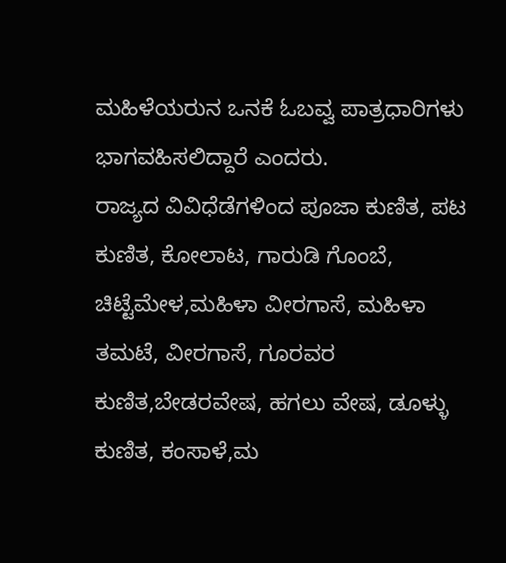ಮಹಿಳೆಯರುನ ಒನಕೆ ಓಬವ್ವ ಪಾತ್ರಧಾರಿಗಳು ಭಾಗವಹಿಸಲಿದ್ದಾರೆ ಎಂದರು.
ರಾಜ್ಯದ ವಿವಿಧೆಡೆಗಳಿಂದ ಪೂಜಾ ಕುಣಿತ, ಪಟ ಕುಣಿತ, ಕೋಲಾಟ, ಗಾರುಡಿ ಗೊಂಬೆ, ಚಿಟ್ಟೆಮೇಳ,ಮಹಿಳಾ ವೀರಗಾಸೆ, ಮಹಿಳಾ ತಮಟೆ, ವೀರಗಾಸೆ, ಗೂರವರ ಕುಣಿತ,ಬೇಡರವೇಷ, ಹಗಲು ವೇಷ, ಡೂಳ್ಳು ಕುಣಿತ, ಕಂಸಾಳೆ,ಮ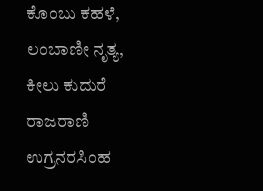ಕೊಂಬು ಕಹಳೆ, ಲಂಬಾಣೀ ನೃತ್ಯ, ಕೀಲು ಕುದುರೆ ರಾಜರಾಣಿ ಉಗ್ರನರಸಿಂಹ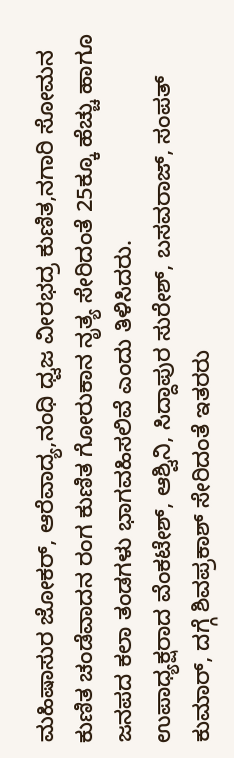ಮಹಿಷಾಸುರ ಜೋಕರ್, ಆರೆವಾದ್ಯ,ನಂಧಿ ಧ್ವಜ ವೀರಭದ್ರ ಕುಣಿತ,ನಗಾರಿ ಸೋಮನ ಕುಣಿತ ಚಂಡೆವಾದನ ರಂಗ ಕುಣಿತ ಗೋರುಕಾನ ನೃತ್ಯ ಸೇರಿದಂತೆ 25ಕ್ಕೂ ಹೆಚ್ಚು ಹಾಗೂ ಜನಪದ ಕಲಾ ತಂಡಗಳು ಭಾಗವಹಿಸಲಿವೆ ಎಂದು ತಿಳಿಸಿದರು.
ಉಪಾಧ್ಯಕ್ಷರಾದ ವೆಂಕಟೇಶ್, ಆಶ್ವಿನಿ, ಸಿದ್ದಾಪುರ ಸುರೇಶ್, ಬಸವರಾಜ್, ಸಂಪತ್ ಕುಮಾರ್, ದಗ್ಗೆ ಶಿವಪ್ರಕಾಶ್ ಸೇರಿದಂತೆ ಇತರರು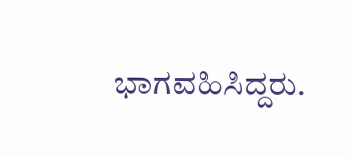ಭಾಗವಹಿಸಿದ್ದರು.